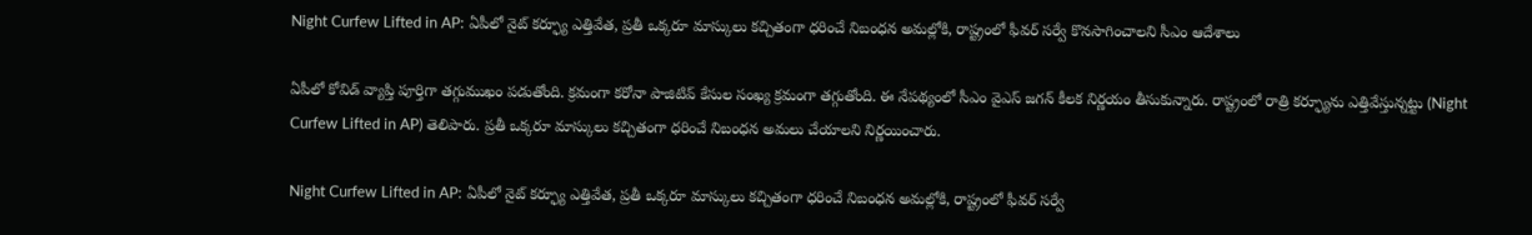Night Curfew Lifted in AP: ఏపీలో నైట్ కర్ఫ్యూ ఎత్తివేత, ప్రతీ ఒక్కరూ మాస్కులు కచ్చితంగా ధరించే నిబంధన అమల్లోకి, రాష్ట్రంలో ఫీవర్ సర్వే కొనసాగించాలని సీఎం ఆదేశాలు

ఏపీలో కోవిడ్‌ వ్యాప్తి పూర్తిగా తగ్గుముఖం పడుతోంది. క్రమంగా కరోనా పాజిటివ్‌ కేసుల సంఖ్య క్రమంగా తగ్గుతోంది. ఈ నేపథ్యంలో సీఎం వైఎస్‌ జగన్‌ కీలక నిర్ణయం తీసుకున్నారు. రాష్ట్రంలో రాత్రి కర్ఫ్యూను ఎత్తివేస్తున్నట్టు (Night Curfew Lifted in AP) తెలిపారు. ప్రతీ ఒక్కరూ మాస్కులు కచ్చితంగా ధరించే నిబంధన అమలు చేయాలని నిర్ణయించారు.

Night Curfew Lifted in AP: ఏపీలో నైట్ కర్ఫ్యూ ఎత్తివేత, ప్రతీ ఒక్కరూ మాస్కులు కచ్చితంగా ధరించే నిబంధన అమల్లోకి, రాష్ట్రంలో ఫీవర్ సర్వే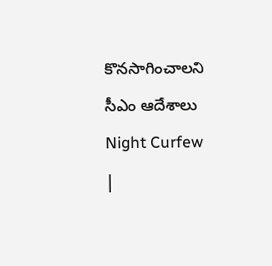కొనసాగించాలని సీఎం ఆదేశాలు
Night Curfew |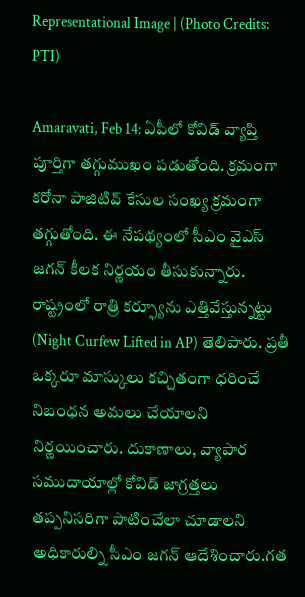Representational Image | (Photo Credits: PTI)

Amaravati, Feb 14: ఏపీలో కోవిడ్‌ వ్యాప్తి పూర్తిగా తగ్గుముఖం పడుతోంది. క్రమంగా కరోనా పాజిటివ్‌ కేసుల సంఖ్య క్రమంగా తగ్గుతోంది. ఈ నేపథ్యంలో సీఎం వైఎస్‌ జగన్‌ కీలక నిర్ణయం తీసుకున్నారు. రాష్ట్రంలో రాత్రి కర్ఫ్యూను ఎత్తివేస్తున్నట్టు (Night Curfew Lifted in AP) తెలిపారు. ప్రతీ ఒక్కరూ మాస్కులు కచ్చితంగా ధరించే నిబంధన అమలు చేయాలని నిర్ణయించారు. దుకాణాలు, వ్యాపార సముదాయాల్లో కోవిడ్‌ జాగ్రత్తలు తప్పనిసరిగా పాటించేలా చూడాలని అధికారుల్ని సీఎం జగన్‌ ఆదేశించారు.గత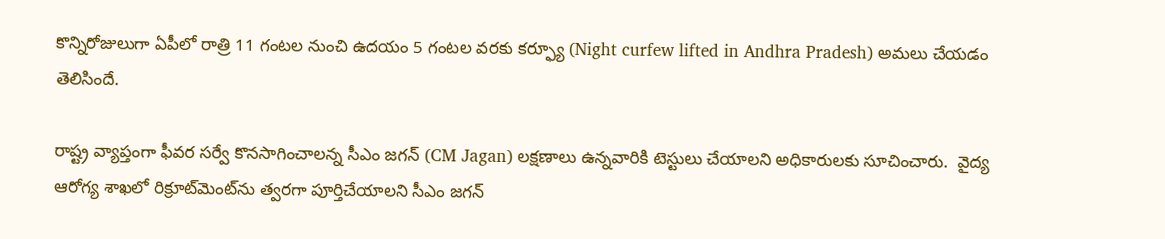కొన్నిరోజులుగా ఏపీలో రాత్రి 11 గంటల నుంచి ఉదయం 5 గంటల వరకు కర్ఫ్యూ (Night curfew lifted in Andhra Pradesh) అమలు చేయడం తెలిసిందే.

రాష్ట్ర వ్యాప్తంగా ఫీవర సర్వే కొనసాగించాలన్న సీఎం జగన్‌ (CM Jagan) లక్షణాలు ఉన్నవారికి టెస్టులు చేయాలని అధికారులకు సూచించారు.  వైద్య ఆరోగ్య శాఖలో రిక్రూట్‌మెంట్‌ను త్వరగా పూర్తిచేయాలని సీఎం జగన్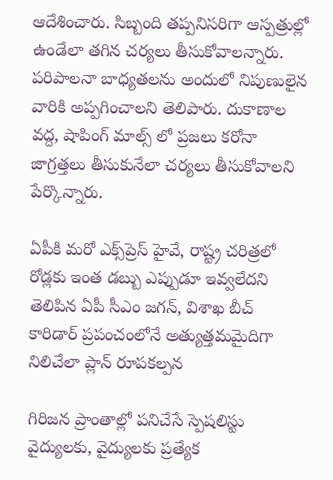ఆదేశించారు. సిబ్బంది తప్పనిసరిగా ఆస్పత్రుల్లో ఉండేలా తగిన చర్యలు తీసుకోవాలన్నారు. పరిపాలనా బాధ్యతలను అందులో నిపుణులైన వారికి అప్పగించాలని తెలిపారు. దుకాణాల వద్ద, షాపింగ్ మాల్స్ లో ప్రజలు కరోనా జాగ్రత్తలు తీసుకునేలా చర్యలు తీసుకోవాలని పేర్కొన్నారు.

ఏపీకి మరో ఎక్స్‌ప్రెస్‌ హైవే, రాష్ట్ర చరిత్రలో రోడ్లకు ఇంత డబ్బు ఎప్పుడూ ఇవ్వలేదని తెలిపిన ఏపీ సీఎం జగన్, విశాఖ బీచ్‌ కారిడార్‌ ప్రపంచంలోనే అత్యుత్తమమైదిగా నిలిచేలా ప్లాన్ రూపకల్పన

గిరిజన ప్రాంతాల్లో పనిచేసే స్పెషలిస్టు వైద్యులకు, వైద్యులకు ప్రత్యేక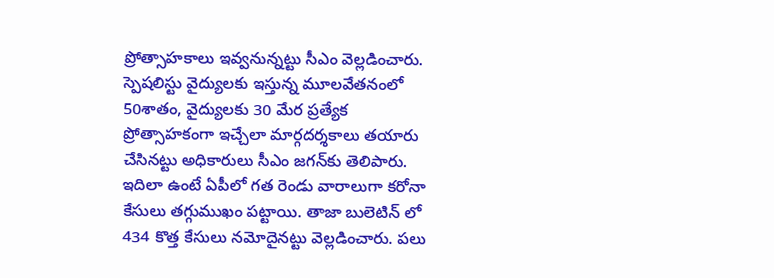ప్రోత్సాహకాలు ఇవ్వనున్నట్టు సీఎం వెల్లడించారు. స్పెషలిస్టు వైద్యులకు ఇస్తున్న మూలవేతనంలో 50శాతం, వైద్యులకు 30 మేర ప్రత్యేక ప్రోత్సాహకంగా ఇచ్చేలా మార్గదర్శకాలు తయారు చేసినట్టు అధికారులు సీఎం జగన్‌కు తెలిపారు. ఇదిలా ఉంటే ఏపీలో గత రెండు వారాలుగా కరోనా కేసులు తగ్గుముఖం పట్టాయి. తాజా బులెటిన్ లో 434 కొత్త కేసులు నమోదైనట్టు వెల్లడించారు. పలు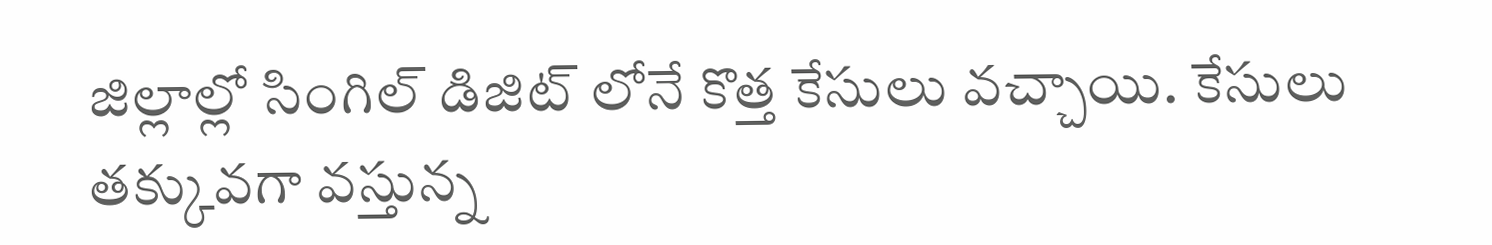జిల్లాల్లో సింగిల్ డిజిట్ లోనే కొత్త కేసులు వచ్చాయి. కేసులు తక్కువగా వస్తున్న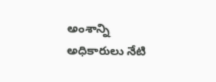అంశాన్ని అధికారులు నేటి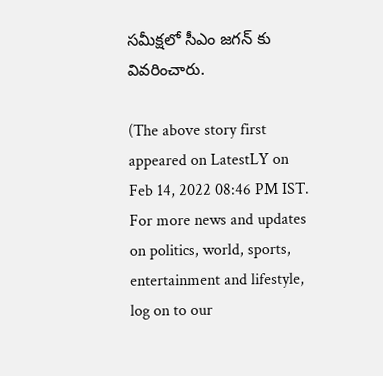సమీక్షలో సీఎం జగన్ కు వివరించారు.

(The above story first appeared on LatestLY on Feb 14, 2022 08:46 PM IST. For more news and updates on politics, world, sports, entertainment and lifestyle, log on to our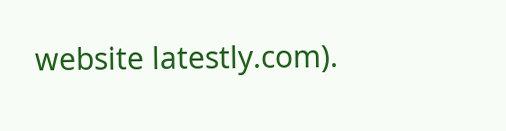website latestly.com).